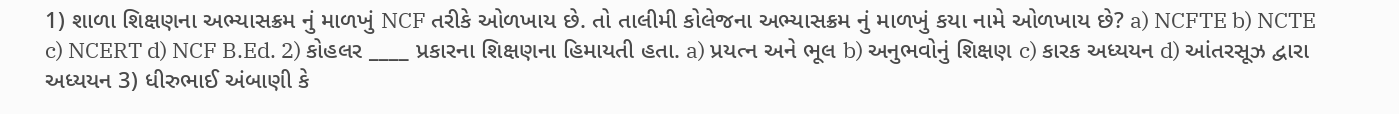1) શાળા શિક્ષણના અભ્યાસક્રમ નું માળખું NCF તરીકે ઓળખાય છે. તો તાલીમી કોલેજના અભ્યાસક્રમ નું માળખું કયા નામે ઓળખાય છે? a) NCFTE b) NCTE c) NCERT d) NCF B.Ed. 2) કોહલર ____ પ્રકારના શિક્ષણના હિમાયતી હતા. a) પ્રયત્ન અને ભૂલ b) અનુભવોનું શિક્ષણ c) કારક અધ્યયન d) આંતરસૂઝ દ્વારા અધ્યયન 3) ધીરુભાઈ અંબાણી કે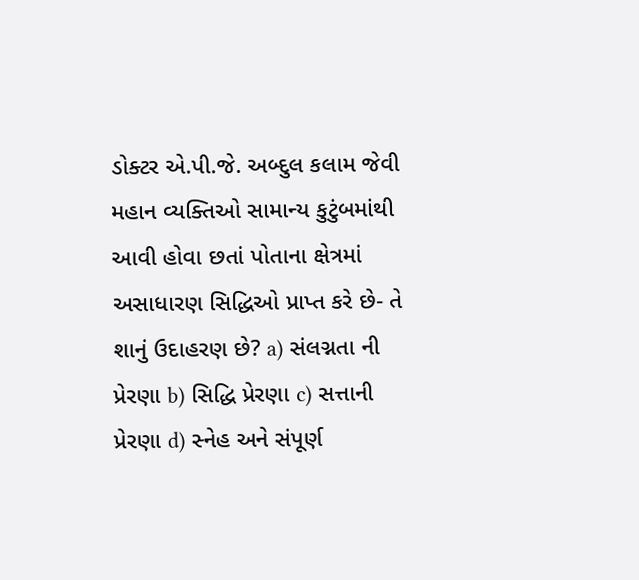ડોક્ટર એ.પી.જે. અબ્દુલ કલામ જેવી મહાન વ્યક્તિઓ સામાન્ય કુટુંબમાંથી આવી હોવા છતાં પોતાના ક્ષેત્રમાં અસાધારણ સિદ્ધિઓ પ્રાપ્ત કરે છે- તે શાનું ઉદાહરણ છે? a) સંલગ્નતા ની પ્રેરણા b) સિદ્ધિ પ્રેરણા c) સત્તાની પ્રેરણા d) સ્નેહ અને સંપૂર્ણ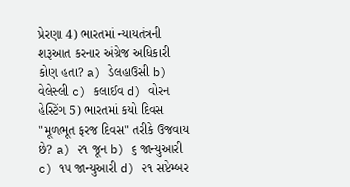પ્રેરણા 4) ભારતમાં ન્યાયતંત્રની શરૂઆત કરનાર અંગ્રેજ અધિકારી કોણ હતા? a) ડેલહાઉસી b) વેલેસ્લી c) કલાઈવ d) વોરન હેસ્ટિંગ 5) ભારતમાં કયો દિવસ "મૂળભૂત ફરજ દિવસ" તરીકે ઉજવાય છે? a) ૨૧ જૂન b) ૬ જાન્યુઆરી c) ૧૫ જાન્યુઆરી d) ૨૧ સપ્ટેમ્બર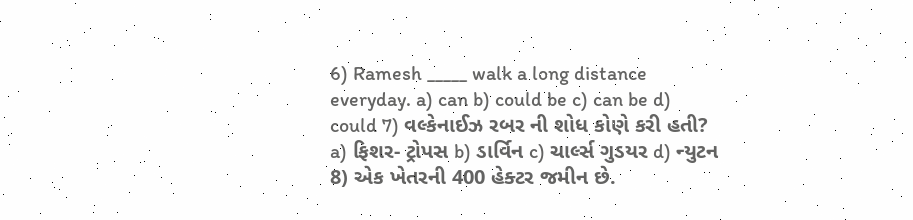6) Ramesh _____ walk a long distance everyday. a) can b) could be c) can be d) could 7) વલ્કેનાઈઝ રબર ની શોધ કોણે કરી હતી? a) ફિશર- ટ્રોપસ b) ડાર્વિન c) ચાર્લ્સ ગુડયર d) ન્યુટન 8) એક ખેતરની 400 હેક્ટર જમીન છે.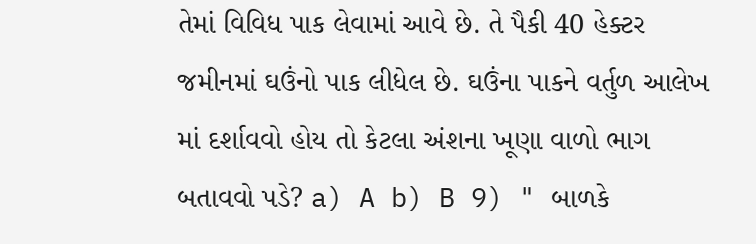તેમાં વિવિધ પાક લેવામાં આવે છે. તે પૈકી 40 હેક્ટર જમીનમાં ઘઉંનો પાક લીધેલ છે. ઘઉંના પાકને વર્તુળ આલેખ માં દર્શાવવો હોય તો કેટલા અંશના ખૂણા વાળો ભાગ બતાવવો પડે? a) A b) B 9) " બાળકે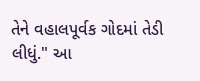તેને વહાલપૂર્વક ગોદમાં તેડી લીધું." આ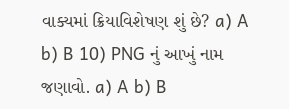વાક્યમાં ક્રિયાવિશેષણ શું છે? a) A b) B 10) PNG નું આખું નામ જણાવો. a) A b) B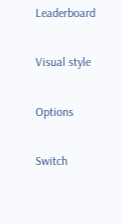Leaderboard

Visual style

Options

Switch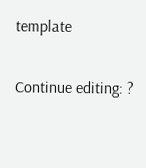template

Continue editing: ?